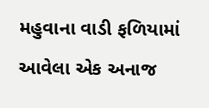મહુવાના વાડી ફળિયામાં આવેલા એક અનાજ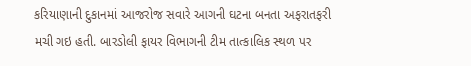કરિયાણાની દુકાનમાં આજરોજ સવારે આગની ઘટના બનતા અફરાતફરી મચી ગઇ હતી. બારડોલી ફાયર વિભાગની ટીમ તાત્કાલિક સ્થળ પર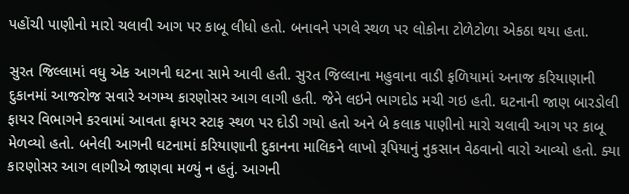પહોંચી પાણીનો મારો ચલાવી આગ પર કાબૂ લીધો હતો. બનાવને પગલે સ્થળ પર લોકોના ટોળેટોળા એકઠા થયા હતા.

સુરત જિલ્લામાં વધુ એક આગની ઘટના સામે આવી હતી. સુરત જિલ્લાના મહુવાના વાડી ફળિયામાં અનાજ કરિયાણાની દુકાનમાં આજરોજ સવારે અગમ્ય કારણોસર આગ લાગી હતી. જેને લઇને ભાગદોડ મચી ગઇ હતી. ઘટનાની જાણ બારડોલી ફાયર વિભાગને કરવામાં આવતા ફાયર સ્ટાફ સ્થળ પર દોડી ગયો હતો અને બે કલાક પાણીનો મારો ચલાવી આગ પર કાબૂ મેળવ્યો હતો. બનેલી આગની ઘટનામાં કરિયાણાની દુકાનના માલિકને લાખો રૂપિયાનું નુકસાન વેઠવાનો વારો આવ્યો હતો. ક્યા કારણોસર આગ લાગીએ જાણવા મળ્યું ન હતું. આગની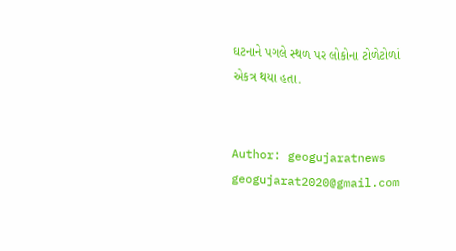ઘટનાને પગલે સ્થળ પર લોકોના ટોળેટોળાં એકત્ર થયા હતા.


Author: geogujaratnews
geogujarat2020@gmail.com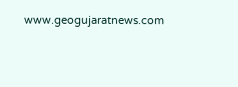www.geogujaratnews.com